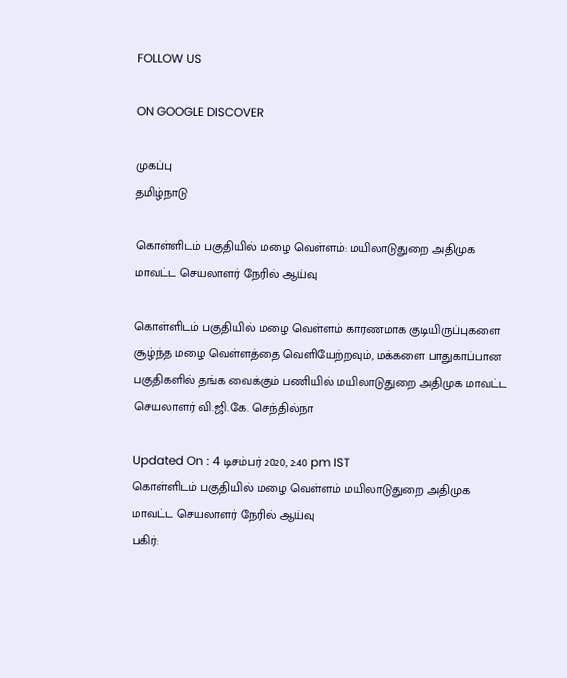FOLLOW US

ON GOOGLE DISCOVER

முகப்பு
தமிழ்நாடு

கொள்ளிடம் பகுதியில் மழை வெள்ளம்: மயிலாடுதுறை அதிமுக மாவட்ட செயலாளர் நேரில் ஆய்வு

கொள்ளிடம் பகுதியில் மழை வெள்ளம் காரணமாக குடியிருப்புகளை சூழ்ந்த மழை வெள்ளத்தை வெளியேற்றவும், மக்களை பாதுகாப்பான பகுதிகளில் தங்க வைக்கும் பணியில் மயிலாடுதுறை அதிமுக மாவட்ட செயலாளர் வி.ஜி.கே. செந்தில்நா

Updated On : 4 டிசம்பர் 2020, 2:40 pm IST
கொள்ளிடம் பகுதியில் மழை வெள்ளம் மயிலாடுதுறை அதிமுக மாவட்ட செயலாளர் நேரில் ஆய்வு
பகிர்: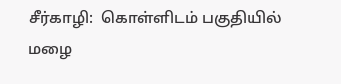சீர்காழி:  கொள்ளிடம் பகுதியில் மழை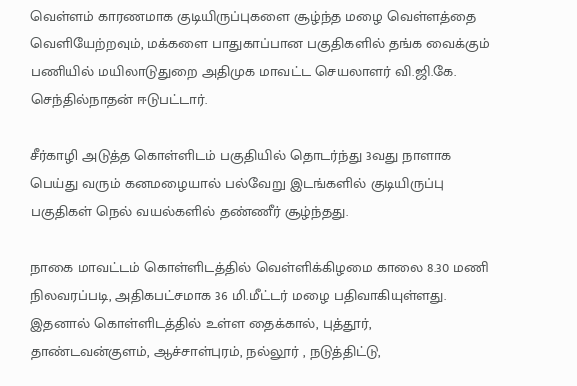வெள்ளம் காரணமாக குடியிருப்புகளை சூழ்ந்த மழை வெள்ளத்தை வெளியேற்றவும், மக்களை பாதுகாப்பான பகுதிகளில் தங்க வைக்கும் பணியில் மயிலாடுதுறை அதிமுக மாவட்ட செயலாளர் வி.ஜி.கே. செந்தில்நாதன் ஈடுபட்டார்.

சீர்காழி அடுத்த கொள்ளிடம் பகுதியில் தொடர்ந்து 3வது நாளாக பெய்து வரும் கனமழையால் பல்வேறு இடங்களில் குடியிருப்பு பகுதிகள் நெல் வயல்களில் தண்ணீர் சூழ்ந்தது.

நாகை மாவட்டம் கொள்ளிடத்தில் வெள்ளிக்கிழமை காலை 8.30 மணி நிலவரப்படி, அதிகபட்சமாக 36 மி.மீட்டர் மழை பதிவாகியுள்ளது. இதனால் கொள்ளிடத்தில் உள்ள தைக்கால், புத்தூர், தாண்டவன்குளம், ஆச்சாள்புரம், நல்லூர் , நடுத்திட்டு,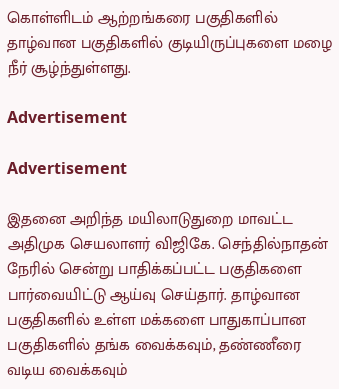கொள்ளிடம் ஆற்றங்கரை பகுதிகளில் தாழ்வான பகுதிகளில் குடியிருப்புகளை மழை நீர் சூழ்ந்துள்ளது.

Advertisement

Advertisement

இதனை அறிந்த மயிலாடுதுறை மாவட்ட அதிமுக செயலாளர் விஜிகே. செந்தில்நாதன் நேரில் சென்று பாதிக்கப்பட்ட பகுதிகளை பார்வையிட்டு ஆய்வு செய்தார். தாழ்வான பகுதிகளில் உள்ள மக்களை பாதுகாப்பான பகுதிகளில் தங்க வைக்கவும், தண்ணீரை வடிய வைக்கவும்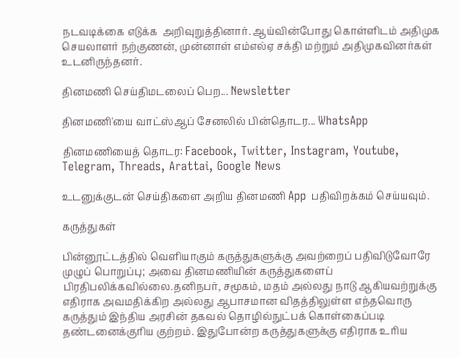நடவடிக்கை எடுக்க  அறிவுறுத்தினார். ஆய்வின்போது கொள்ளிடம் அதிமுக செயலாளர் நற்குணன், முன்னாள் எம்எல்ஏ சக்தி மற்றும் அதிமுகவினர்கள் உடனிருந்தனர்.

தினமணி செய்திமடலைப் பெற... Newsletter

தினமணி'யை வாட்ஸ்ஆப் சேனலில் பின்தொடர... WhatsApp

தினமணியைத் தொடர: Facebook, Twitter, Instagram, Youtube, Telegram, Threads, Arattai, Google News

உடனுக்குடன் செய்திகளை அறிய தினமணி App பதிவிறக்கம் செய்யவும்.

கருத்துகள்

பின்னூட்டத்தில் வெளியாகும் கருத்துகளுக்கு அவற்றைப் பதிவிடுவோரே முழுப் பொறுப்பு; அவை தினமணியின் கருத்துகளைப் பிரதிபலிக்கவில்லை.தனிநபர், சமூகம், மதம் அல்லது நாடு ஆகியவற்றுக்கு எதிராக அவமதிக்கிற அல்லது ஆபாசமான விதத்திலுள்ள எந்தவொரு கருத்தும் இந்திய அரசின் தகவல் தொழில்நுட்பக் கொள்கைப்படி தண்டனைக்குரிய குற்றம். இதுபோன்ற கருத்துகளுக்கு எதிராக உரிய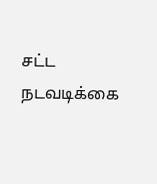சட்ட நடவடிக்கை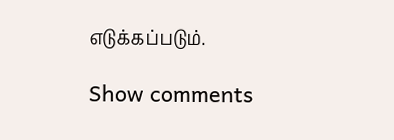எடுக்கப்படும்.

Show comments